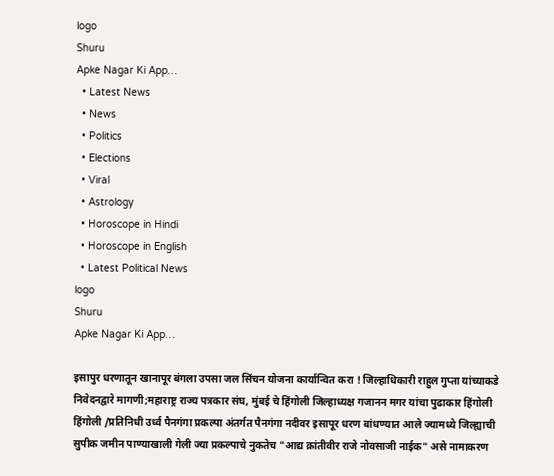logo
Shuru
Apke Nagar Ki App…
  • Latest News
  • News
  • Politics
  • Elections
  • Viral
  • Astrology
  • Horoscope in Hindi
  • Horoscope in English
  • Latest Political News
logo
Shuru
Apke Nagar Ki App…

इसापुर धरणातून खानापूर बंगला उपसा जल सिंचन योजना कार्यान्वित करा ! जिल्हाधिकारी राहुल गुप्ता यांच्याकडे निवेदनद्वारे मागणी;महाराष्ट्र राज्य पत्रकार संघ, मुंबई चे हिंगोली जिल्हाध्यक्ष गजानन मगर यांचा पुढाकार हिंगोली हिंगोली /प्रतिनिधी उर्ध्व पैनगंगा प्रकल्पा अंतर्गत पैनगंगा नदीवर इसापूर धरण बांधण्यात आले ज्यामध्ये जिल्ह्याची सुपीक जमीन पाण्याखाली गेली ज्या प्रकल्पाचे नुकतेच "आद्य क्रांतीवीर राजे नोवसाजी नाईक" असे नामाकरण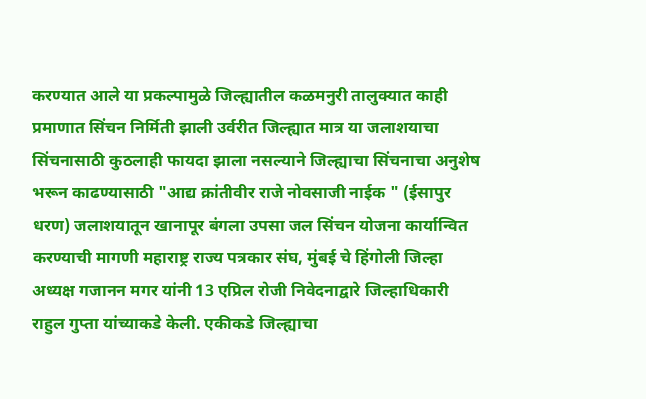करण्यात आले या प्रकल्पामुळे जिल्ह्यातील कळमनुरी तालुक्यात काही प्रमाणात सिंचन निर्मिती झाली उर्वरीत जिल्ह्यात मात्र या जलाशयाचा सिंचनासाठी कुठलाही फायदा झाला नसल्याने जिल्ह्याचा सिंचनाचा अनुशेष भरून काढण्यासाठी "आद्य क्रांतीवीर राजे नोवसाजी नाईक " (ईसापुर धरण) जलाशयातून खानापूर बंगला उपसा जल सिंचन योजना कार्यान्वित करण्याची मागणी महाराष्ट्र राज्य पत्रकार संघ, मुंबई चे हिंगोली जिल्हा अध्यक्ष गजानन मगर यांनी 13 एप्रिल रोजी निवेदनाद्वारे जिल्हाधिकारी राहुल गुप्ता यांच्याकडे केली. एकीकडे जिल्ह्याचा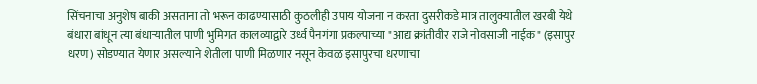सिंचनाचा अनुशेष बाकी असताना तो भरून काढण्यासाठी कुठलीही उपाय योजना न करता दुसरीकडे मात्र तालुक्यातील खरबी येथे बंधारा बांधून त्या बंधाऱ्यातील पाणी भुमिगत कालव्याद्वारे उर्ध्व पैनगंगा प्रकल्पाच्या "आद्य क्रांतीवीर राजे नोवसाजी नाईक" (इसापुर धरण) सोडण्यात येणार असल्याने शेतीला पाणी मिळणार नसून केवळ इसापुरचा धरणाचा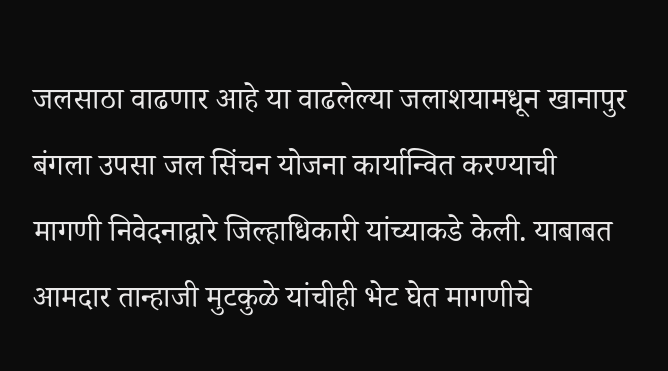जलसाठा वाढणार आहे या वाढलेल्या जलाशयामधून खानापुर बंगला उपसा जल सिंचन योजना कार्यान्वित करण्याची मागणी निवेदनाद्वारे जिल्हाधिकारी यांच्याकडे केली. याबाबत आमदार तान्हाजी मुटकुळे यांचीही भेट घेत मागणीचे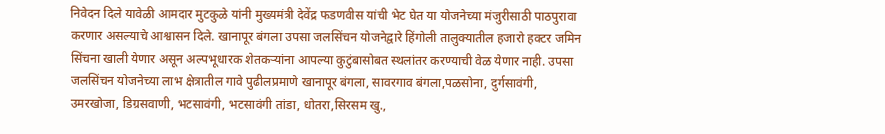निवेदन दिले यावेळी आमदार मुटकुळे यांनी मुख्यमंत्री देवेंद्र फडणवीस यांची भेट घेत या योजनेच्या मंजुरीसाठी पाठपुरावा करणार असल्याचे आश्वासन दिले. खानापूर बंगला उपसा जलसिंचन योजनेद्वारे हिंगोली तालुक्यातील हजारो हक्टर जमिन सिंचना खाली येणार असून अल्पभूधारक शेतकऱ्यांना आपल्या कुटुंबासोबत स्थलांतर करण्याची वेळ येणार नाही. उपसा जलसिंचन योजनेच्या लाभ क्षेत्रातील गावे पुढीलप्रमाणे खानापूर बंगला, सावरगाव बंगला,पळसोना, दुर्गसावंगी, उमरखोजा, डिग्रसवाणी, भटसावंगी, भटसावंगी तांडा, धोतरा,सिरसम खु.,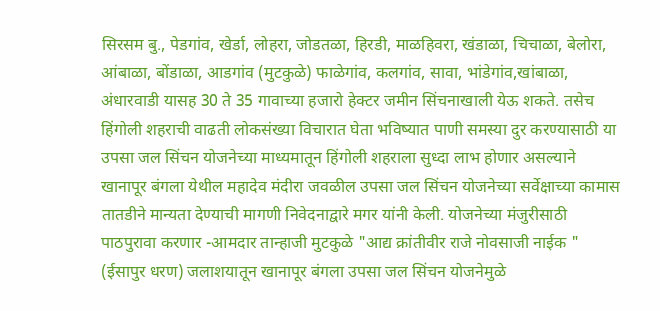सिरसम बु., पेडगांव, खेर्डा, लोहरा, जोडतळा, हिरडी, माळहिवरा, खंडाळा, चिचाळा, बेलोरा, आंबाळा, बोंडाळा, आडगांव (मुटकुळे) फाळेगांव, कलगांव, सावा, भांडेगांव,खांबाळा, अंधारवाडी यासह 30 ते 35 गावाच्या हजारो हेक्टर जमीन सिंचनाखाली येऊ शकते. तसेच हिंगोली शहराची वाढती लोकसंख्या विचारात घेता भविष्यात पाणी समस्या दुर करण्यासाठी या उपसा जल सिंचन योजनेच्या माध्यमातून हिंगोली शहराला सुध्दा लाभ होणार असल्याने खानापूर बंगला येथील महादेव मंदीरा जवळील उपसा जल सिंचन योजनेच्या सर्वेक्षाच्या कामास तातडीने मान्यता देण्याची मागणी निवेदनाद्वारे मगर यांनी केली. योजनेच्या मंजुरीसाठी पाठपुरावा करणार -आमदार तान्हाजी मुटकुळे "आद्य क्रांतीवीर राजे नोवसाजी नाईक " (ईसापुर धरण) जलाशयातून खानापूर बंगला उपसा जल सिंचन योजनेमुळे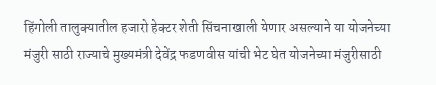हिंगोली तालुक्यातील हजारो हेक्टर शेती सिंचनाखाली येणार असल्याने या योजनेच्या मंजुरी साठी राज्याचे मुख्यमंत्री देवेंद्र फडणवीस यांची भेट घेत योजनेच्या मंजुरीसाठी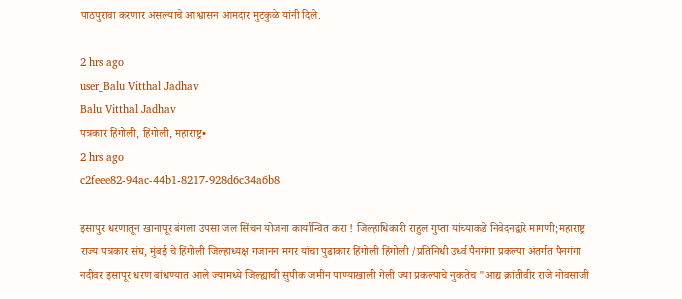पाठपुरावा करणार असल्याचे आश्वासन आमदार मुटकुळे यांनी दिले.

2 hrs ago
user_Balu Vitthal Jadhav
Balu Vitthal Jadhav
पत्रकार हिंगोली, हिंगोली, महाराष्ट्र•
2 hrs ago
c2feee82-94ac-44b1-8217-928d6c34a6b8

इसापुर धरणातून खानापूर बंगला उपसा जल सिंचन योजना कार्यान्वित करा ! जिल्हाधिकारी राहुल गुप्ता यांच्याकडे निवेदनद्वारे मागणी;महाराष्ट्र राज्य पत्रकार संघ, मुंबई चे हिंगोली जिल्हाध्यक्ष गजानन मगर यांचा पुढाकार हिंगोली हिंगोली /प्रतिनिधी उर्ध्व पैनगंगा प्रकल्पा अंतर्गत पैनगंगा नदीवर इसापूर धरण बांधण्यात आले ज्यामध्ये जिल्ह्याची सुपीक जमीन पाण्याखाली गेली ज्या प्रकल्पाचे नुकतेच "आद्य क्रांतीवीर राजे नोवसाजी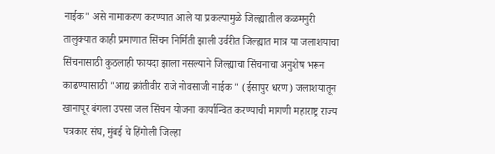नाईक" असे नामाकरण करण्यात आले या प्रकल्पामुळे जिल्ह्यातील कळमनुरी तालुक्यात काही प्रमाणात सिंचन निर्मिती झाली उर्वरीत जिल्ह्यात मात्र या जलाशयाचा सिंचनासाठी कुठलाही फायदा झाला नसल्याने जिल्ह्याचा सिंचनाचा अनुशेष भरून काढण्यासाठी "आद्य क्रांतीवीर राजे नोवसाजी नाईक " (ईसापुर धरण) जलाशयातून खानापूर बंगला उपसा जल सिंचन योजना कार्यान्वित करण्याची मागणी महाराष्ट्र राज्य पत्रकार संघ, मुंबई चे हिंगोली जिल्हा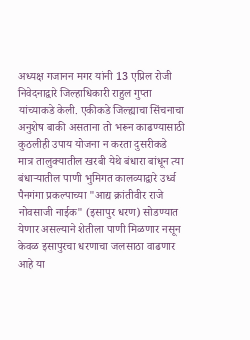अध्यक्ष गजानन मगर यांनी 13 एप्रिल रोजी निवेदनाद्वारे जिल्हाधिकारी राहुल गुप्ता यांच्याकडे केली. एकीकडे जिल्ह्याचा सिंचनाचा अनुशेष बाकी असताना तो भरून काढण्यासाठी कुठलीही उपाय योजना न करता दुसरीकडे मात्र तालुक्यातील खरबी येथे बंधारा बांधून त्या बंधाऱ्यातील पाणी भुमिगत कालव्याद्वारे उर्ध्व पैनगंगा प्रकल्पाच्या "आद्य क्रांतीवीर राजे नोवसाजी नाईक" (इसापुर धरण) सोडण्यात येणार असल्याने शेतीला पाणी मिळणार नसून केवळ इसापुरचा धरणाचा जलसाठा वाढणार आहे या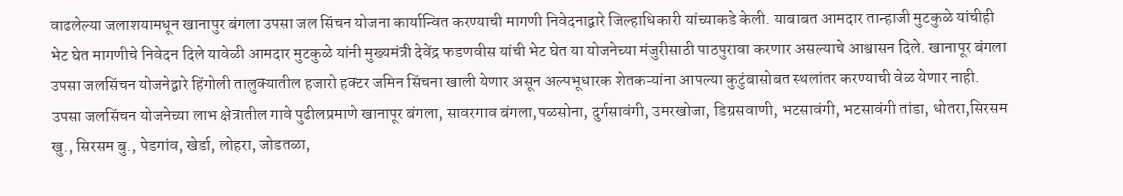वाढलेल्या जलाशयामधून खानापुर बंगला उपसा जल सिंचन योजना कार्यान्वित करण्याची मागणी निवेदनाद्वारे जिल्हाधिकारी यांच्याकडे केली. याबाबत आमदार तान्हाजी मुटकुळे यांचीही भेट घेत मागणीचे निवेदन दिले यावेळी आमदार मुटकुळे यांनी मुख्यमंत्री देवेंद्र फडणवीस यांची भेट घेत या योजनेच्या मंजुरीसाठी पाठपुरावा करणार असल्याचे आश्वासन दिले. खानापूर बंगला उपसा जलसिंचन योजनेद्वारे हिंगोली तालुक्यातील हजारो हक्टर जमिन सिंचना खाली येणार असून अल्पभूधारक शेतकऱ्यांना आपल्या कुटुंबासोबत स्थलांतर करण्याची वेळ येणार नाही. उपसा जलसिंचन योजनेच्या लाभ क्षेत्रातील गावे पुढीलप्रमाणे खानापूर बंगला, सावरगाव बंगला,पळसोना, दुर्गसावंगी, उमरखोजा, डिग्रसवाणी, भटसावंगी, भटसावंगी तांडा, धोतरा,सिरसम खु., सिरसम बु., पेडगांव, खेर्डा, लोहरा, जोडतळा,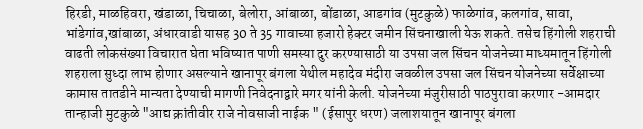हिरडी, माळहिवरा, खंडाळा, चिचाळा, बेलोरा, आंबाळा, बोंडाळा, आडगांव (मुटकुळे) फाळेगांव, कलगांव, सावा, भांडेगांव,खांबाळा, अंधारवाडी यासह 30 ते 35 गावाच्या हजारो हेक्टर जमीन सिंचनाखाली येऊ शकते. तसेच हिंगोली शहराची वाढती लोकसंख्या विचारात घेता भविष्यात पाणी समस्या दुर करण्यासाठी या उपसा जल सिंचन योजनेच्या माध्यमातून हिंगोली शहराला सुध्दा लाभ होणार असल्याने खानापूर बंगला येथील महादेव मंदीरा जवळील उपसा जल सिंचन योजनेच्या सर्वेक्षाच्या कामास तातडीने मान्यता देण्याची मागणी निवेदनाद्वारे मगर यांनी केली. योजनेच्या मंजुरीसाठी पाठपुरावा करणार -आमदार तान्हाजी मुटकुळे "आद्य क्रांतीवीर राजे नोवसाजी नाईक " (ईसापुर धरण) जलाशयातून खानापूर बंगला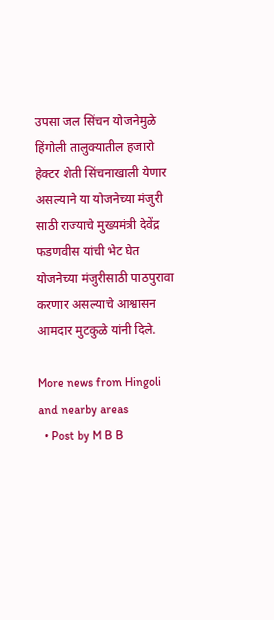उपसा जल सिंचन योजनेमुळे हिंगोली तालुक्यातील हजारो हेक्टर शेती सिंचनाखाली येणार असल्याने या योजनेच्या मंजुरी साठी राज्याचे मुख्यमंत्री देवेंद्र फडणवीस यांची भेट घेत योजनेच्या मंजुरीसाठी पाठपुरावा करणार असल्याचे आश्वासन आमदार मुटकुळे यांनी दिले.

More news from Hingoli and nearby areas
  • Post by M B B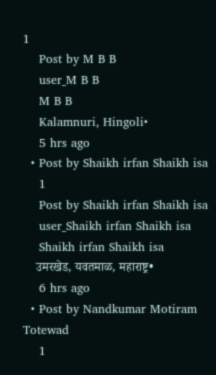1
    Post by M B B
    user_M B B
    M B B
    Kalamnuri, Hingoli•
    5 hrs ago
  • Post by Shaikh irfan Shaikh isa
    1
    Post by Shaikh irfan Shaikh isa
    user_Shaikh irfan Shaikh isa
    Shaikh irfan Shaikh isa
    उमरखेड, यवतमाळ, महाराष्ट्र•
    6 hrs ago
  • Post by Nandkumar Motiram Totewad
    1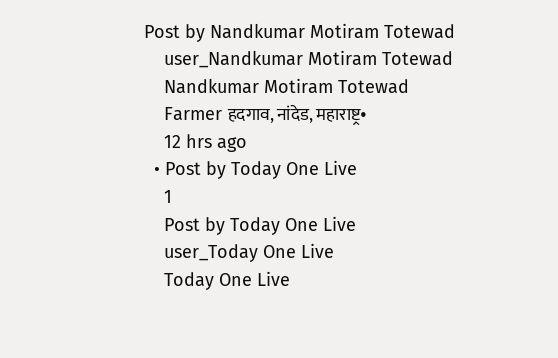Post by Nandkumar Motiram Totewad
    user_Nandkumar Motiram Totewad
    Nandkumar Motiram Totewad
    Farmer हदगाव, नांदेड, महाराष्ट्र•
    12 hrs ago
  • Post by Today One Live
    1
    Post by Today One Live
    user_Today One Live
    Today One Live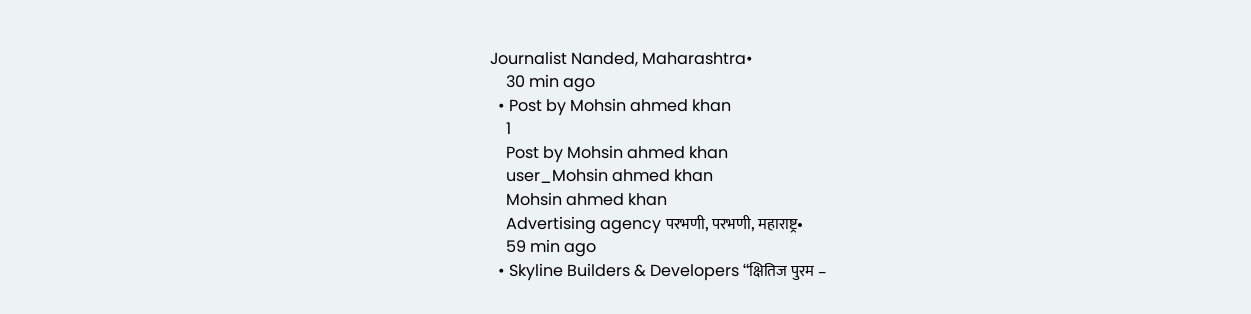Journalist Nanded, Maharashtra•
    30 min ago
  • Post by Mohsin ahmed khan
    1
    Post by Mohsin ahmed khan
    user_Mohsin ahmed khan
    Mohsin ahmed khan
    Advertising agency परभणी, परभणी, महाराष्ट्र•
    59 min ago
  • Skyline Builders & Developers “क्षितिज पुरम –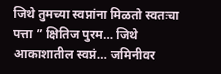जिथे तुमच्या स्वप्नांना मिळतो स्वतःचा पत्ता ” क्षितिज पुरम… जिथे आकाशातील स्वप्नं… जमिनीवर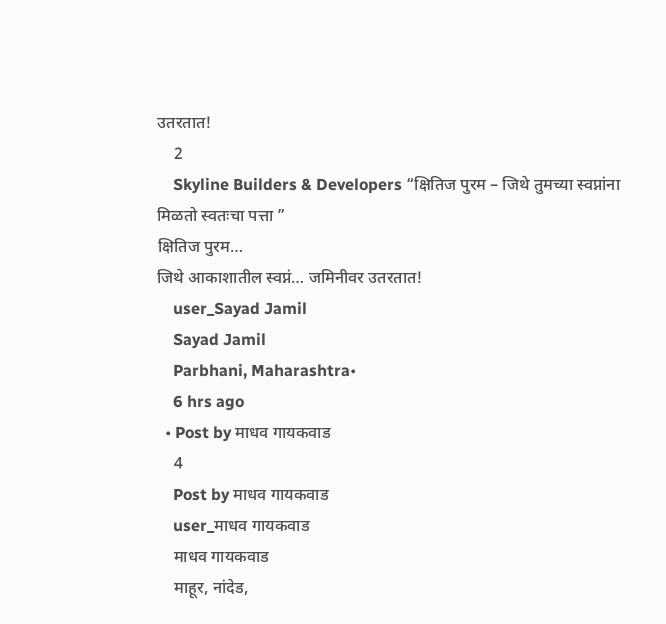उतरतात!
    2
    Skyline Builders & Developers “क्षितिज पुरम – जिथे तुमच्या स्वप्नांना मिळतो स्वतःचा पत्ता ”
क्षितिज पुरम…
जिथे आकाशातील स्वप्नं… जमिनीवर उतरतात!
    user_Sayad Jamil
    Sayad Jamil
    Parbhani, Maharashtra•
    6 hrs ago
  • Post by माधव गायकवाड
    4
    Post by माधव गायकवाड
    user_माधव गायकवाड
    माधव गायकवाड
    माहूर, नांदेड,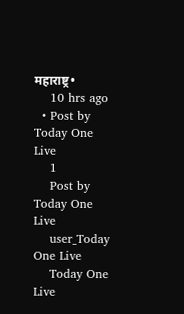महाराष्ट्र•
    10 hrs ago
  • Post by Today One Live
    1
    Post by Today One Live
    user_Today One Live
    Today One Live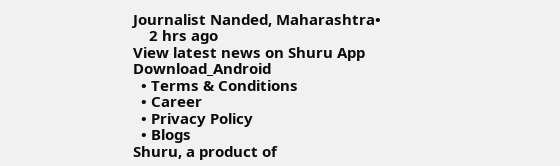Journalist Nanded, Maharashtra•
    2 hrs ago
View latest news on Shuru App
Download_Android
  • Terms & Conditions
  • Career
  • Privacy Policy
  • Blogs
Shuru, a product of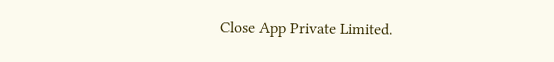Close App Private Limited.